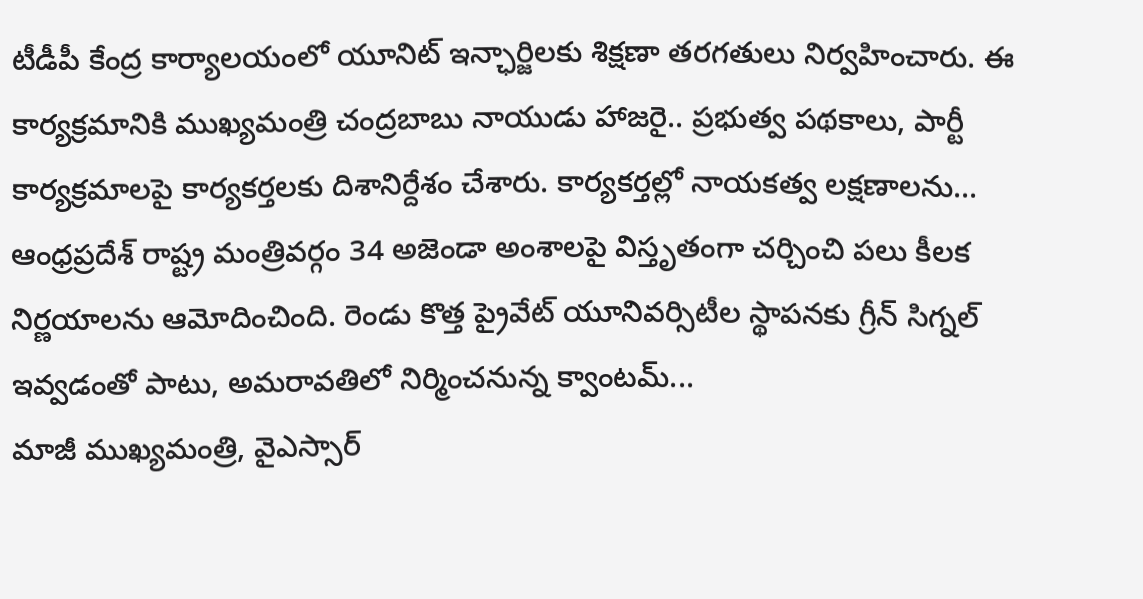టీడీపీ కేంద్ర కార్యాలయంలో యూనిట్ ఇన్ఛార్జిలకు శిక్షణా తరగతులు నిర్వహించారు. ఈ కార్యక్రమానికి ముఖ్యమంత్రి చంద్రబాబు నాయుడు హాజరై.. ప్రభుత్వ పథకాలు, పార్టీ కార్యక్రమాలపై కార్యకర్తలకు దిశానిర్దేశం చేశారు. కార్యకర్తల్లో నాయకత్వ లక్షణాలను...
ఆంధ్రప్రదేశ్ రాష్ట్ర మంత్రివర్గం 34 అజెండా అంశాలపై విస్తృతంగా చర్చించి పలు కీలక నిర్ణయాలను ఆమోదించింది. రెండు కొత్త ప్రైవేట్ యూనివర్సిటీల స్థాపనకు గ్రీన్ సిగ్నల్ ఇవ్వడంతో పాటు, అమరావతిలో నిర్మించనున్న క్వాంటమ్...
మాజీ ముఖ్యమంత్రి, వైఎస్సార్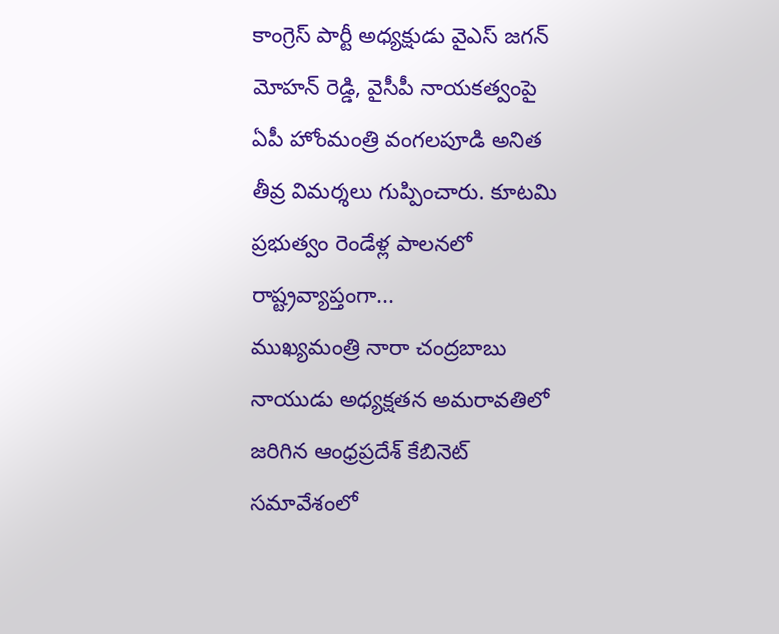కాంగ్రెస్ పార్టీ అధ్యక్షుడు వైఎస్ జగన్ మోహన్ రెడ్డి, వైసీపీ నాయకత్వంపై ఏపీ హోంమంత్రి వంగలపూడి అనిత తీవ్ర విమర్శలు గుప్పించారు. కూటమి ప్రభుత్వం రెండేళ్ల పాలనలో రాష్ట్రవ్యాప్తంగా...
ముఖ్యమంత్రి నారా చంద్రబాబు నాయుడు అధ్యక్షతన అమరావతిలో జరిగిన ఆంధ్రప్రదేశ్ కేబినెట్ సమావేశంలో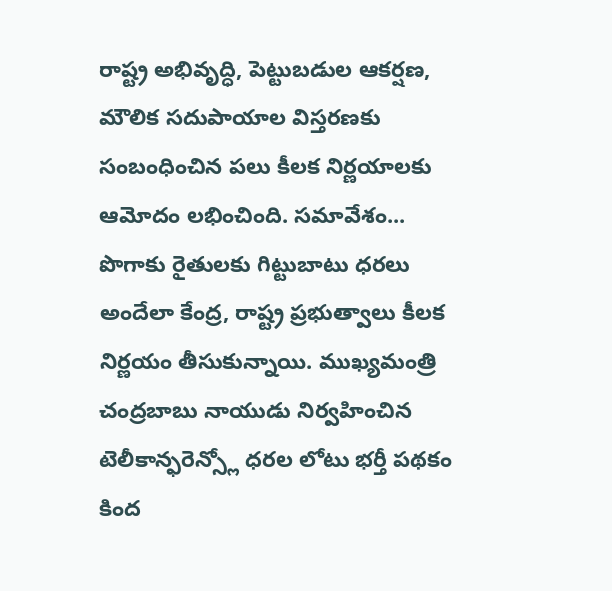రాష్ట్ర అభివృద్ధి, పెట్టుబడుల ఆకర్షణ, మౌలిక సదుపాయాల విస్తరణకు సంబంధించిన పలు కీలక నిర్ణయాలకు ఆమోదం లభించింది. సమావేశం...
పొగాకు రైతులకు గిట్టుబాటు ధరలు అందేలా కేంద్ర, రాష్ట్ర ప్రభుత్వాలు కీలక నిర్ణయం తీసుకున్నాయి. ముఖ్యమంత్రి చంద్రబాబు నాయుడు నిర్వహించిన టెలీకాన్ఫరెన్స్లో ధరల లోటు భర్తీ పథకం కింద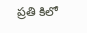ప్రతి కిలో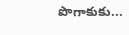పొగాకుకు...